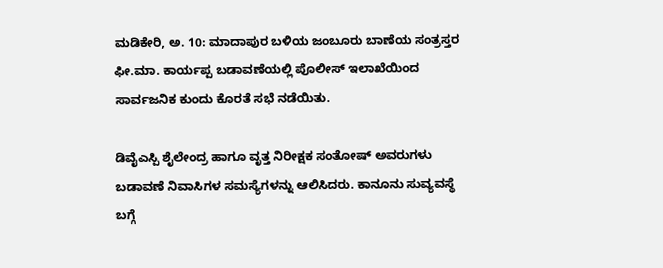ಮಡಿಕೇರಿ, ಅ. 10: ಮಾದಾಪುರ ಬಳಿಯ ಜಂಬೂರು ಬಾಣೆಯ ಸಂತ್ರಸ್ತರ ಫೀ.ಮಾ. ಕಾರ್ಯಪ್ಪ ಬಡಾವಣೆಯಲ್ಲಿ ಪೊಲೀಸ್ ಇಲಾಖೆಯಿಂದ ಸಾರ್ವಜನಿಕ ಕುಂದು ಕೊರತೆ ಸಭೆ ನಡೆಯಿತು.

ಡಿವೈಎಸ್ಪಿ ಶೈಲೇಂದ್ರ ಹಾಗೂ ವೃತ್ತ ನಿರೀಕ್ಷಕ ಸಂತೋಷ್ ಅವರುಗಳು ಬಡಾವಣೆ ನಿವಾಸಿಗಳ ಸಮಸ್ಯೆಗಳನ್ನು ಆಲಿಸಿದರು. ಕಾನೂನು ಸುವ್ಯವಸ್ಥೆ ಬಗ್ಗೆ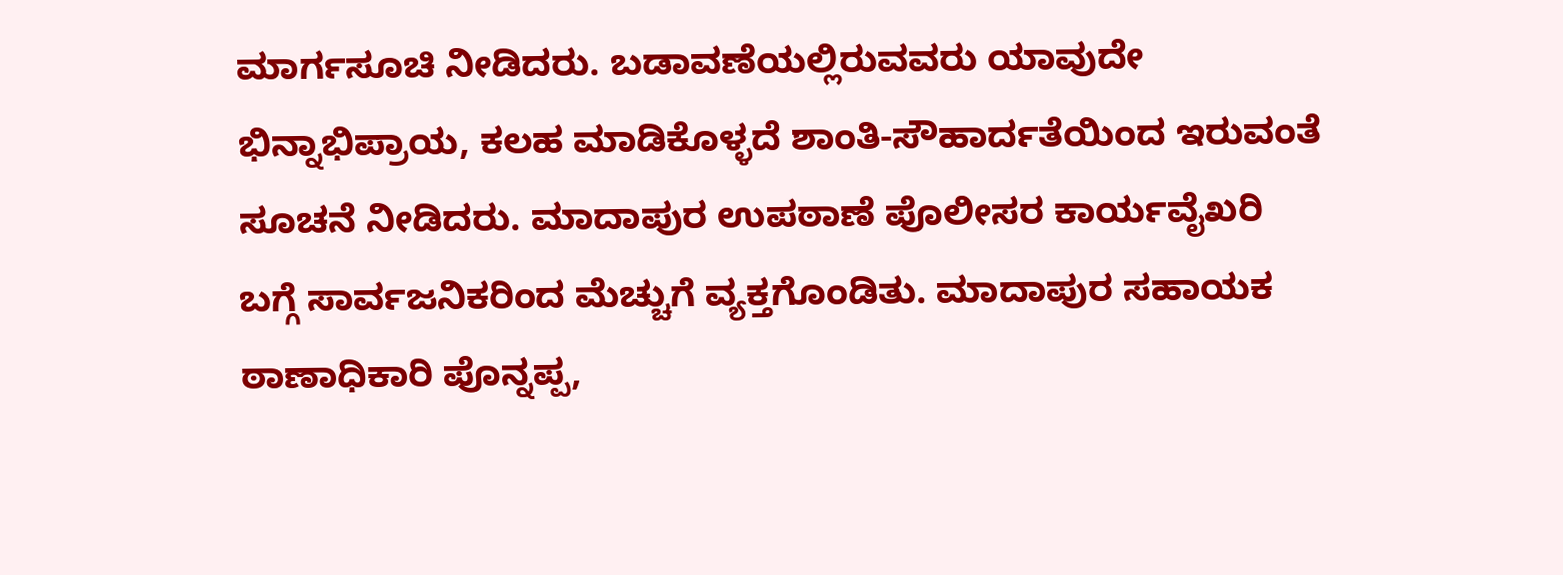ಮಾರ್ಗಸೂಚಿ ನೀಡಿದರು. ಬಡಾವಣೆಯಲ್ಲಿರುವವರು ಯಾವುದೇ ಭಿನ್ನಾಭಿಪ್ರಾಯ, ಕಲಹ ಮಾಡಿಕೊಳ್ಳದೆ ಶಾಂತಿ-ಸೌಹಾರ್ದತೆಯಿಂದ ಇರುವಂತೆ ಸೂಚನೆ ನೀಡಿದರು. ಮಾದಾಪುರ ಉಪಠಾಣೆ ಪೊಲೀಸರ ಕಾರ್ಯವೈಖರಿ ಬಗ್ಗೆ ಸಾರ್ವಜನಿಕರಿಂದ ಮೆಚ್ಚುಗೆ ವ್ಯಕ್ತಗೊಂಡಿತು. ಮಾದಾಪುರ ಸಹಾಯಕ ಠಾಣಾಧಿಕಾರಿ ಪೊನ್ನಪ್ಪ,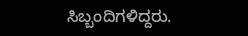ಸಿಬ್ಬಂದಿಗಳಿದ್ದರು.